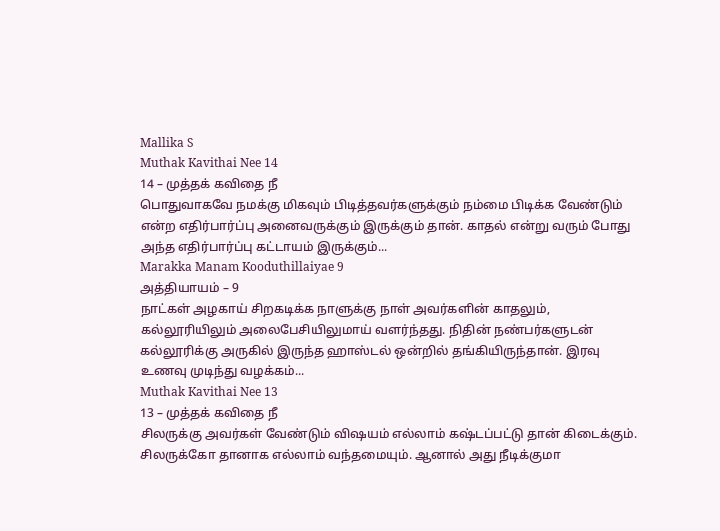Mallika S
Muthak Kavithai Nee 14
14 – முத்தக் கவிதை நீ
பொதுவாகவே நமக்கு மிகவும் பிடித்தவர்களுக்கும் நம்மை பிடிக்க வேண்டும் என்ற எதிர்பார்ப்பு அனைவருக்கும் இருக்கும் தான். காதல் என்று வரும் போது அந்த எதிர்பார்ப்பு கட்டாயம் இருக்கும்...
Marakka Manam Kooduthillaiyae 9
அத்தியாயம் – 9
நாட்கள் அழகாய் சிறகடிக்க நாளுக்கு நாள் அவர்களின் காதலும், கல்லூரியிலும் அலைபேசியிலுமாய் வளர்ந்தது. நிதின் நண்பர்களுடன் கல்லூரிக்கு அருகில் இருந்த ஹாஸ்டல் ஒன்றில் தங்கியிருந்தான். இரவு உணவு முடிந்து வழக்கம்...
Muthak Kavithai Nee 13
13 – முத்தக் கவிதை நீ
சிலருக்கு அவர்கள் வேண்டும் விஷயம் எல்லாம் கஷ்டப்பட்டு தான் கிடைக்கும். சிலருக்கோ தானாக எல்லாம் வந்தமையும். ஆனால் அது நீடிக்குமா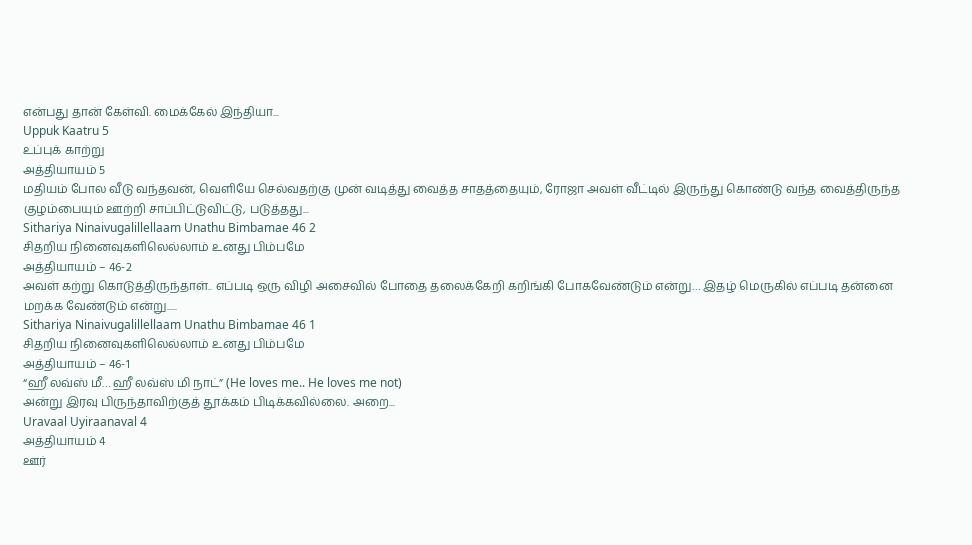என்பது தான் கேள்வி. மைக்கேல் இந்தியா...
Uppuk Kaatru 5
உப்புக் காற்று
அத்தியாயம் 5
மதியம் போல வீடு வந்தவன், வெளியே செல்வதற்கு முன் வடித்து வைத்த சாதத்தையும், ரோஜா அவள் வீட்டில் இருந்து கொண்டு வந்த வைத்திருந்த குழம்பையும் ஊற்றி சாப்பிட்டுவிட்டு, படுத்தது...
Sithariya Ninaivugalillellaam Unathu Bimbamae 46 2
சிதறிய நினைவுகளிலெல்லாம் உனது பிம்பமே
அத்தியாயம் – 46-2
அவள் கற்று கொடுத்திருந்தாள்.. எப்படி ஒரு விழி அசைவில் போதை தலைக்கேறி கறிங்கி போகவேண்டும் என்று… இதழ் மெருகில் எப்படி தன்னை மறக்க வேண்டும் என்று.....
Sithariya Ninaivugalillellaam Unathu Bimbamae 46 1
சிதறிய நினைவுகளிலெல்லாம் உனது பிம்பமே
அத்தியாயம் – 46-1
“ஹீ லவ்ஸ் மீ… ஹீ லவ்ஸ் மி நாட்” (He loves me.. He loves me not)
அன்று இரவு பிருந்தாவிற்குத் தூக்கம் பிடிக்கவில்லை. அறை...
Uravaal Uyiraanaval 4
அத்தியாயம் 4
ஊர்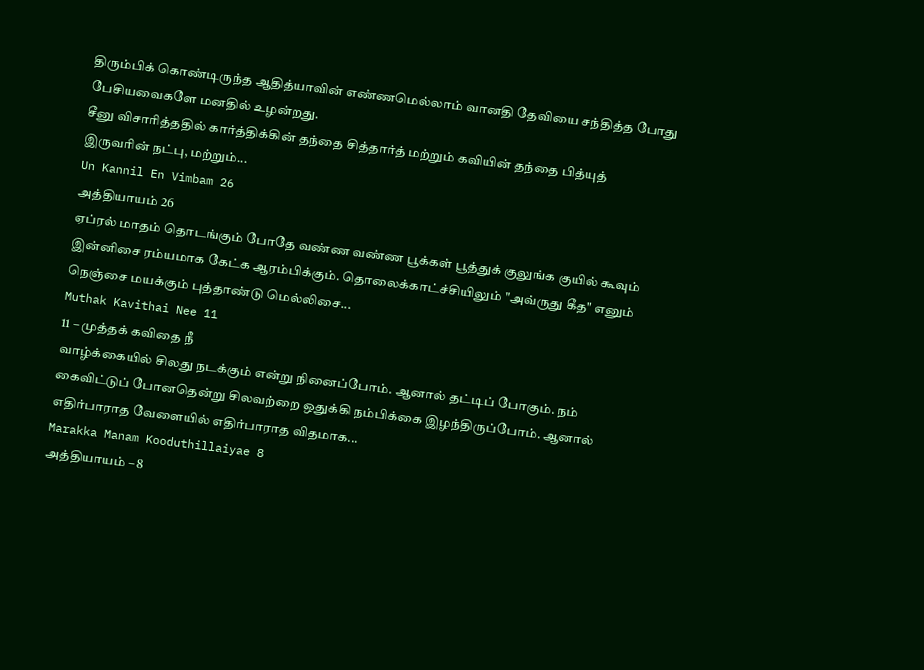திரும்பிக் கொண்டிருந்த ஆதித்யாவின் எண்ணமெல்லாம் வானதி தேவியை சந்தித்த போது பேசியவைகளே மனதில் உழன்றது.
சீனு விசாரித்ததில் கார்த்திக்கின் தந்தை சித்தார்த் மற்றும் கவியின் தந்தை பித்யுத் இருவரின் நட்பு, மற்றும்...
Un Kannil En Vimbam 26
அத்தியாயம் 26
ஏப்ரல் மாதம் தொடங்கும் போதே வண்ண வண்ண பூக்கள் பூத்துக் குலுங்க குயில் கூவும் இன்னிசை ரம்யமாக கேட்க ஆரம்பிக்கும். தொலைக்காட்ச்சியிலும் "அவ்ருது கீத" எனும் நெஞ்சை மயக்கும் புத்தாண்டு மெல்லிசை...
Muthak Kavithai Nee 11
11 – முத்தக் கவிதை நீ
வாழ்க்கையில் சிலது நடக்கும் என்று நினைப்போம். ஆனால் தட்டிப் போகும். நம் கைவிட்டுப் போனதென்று சிலவற்றை ஒதுக்கி நம்பிக்கை இழந்திருப்போம். ஆனால் எதிர்பாராத வேளையில் எதிர்பாராத விதமாக...
Marakka Manam Kooduthillaiyae 8
அத்தியாயம் – 8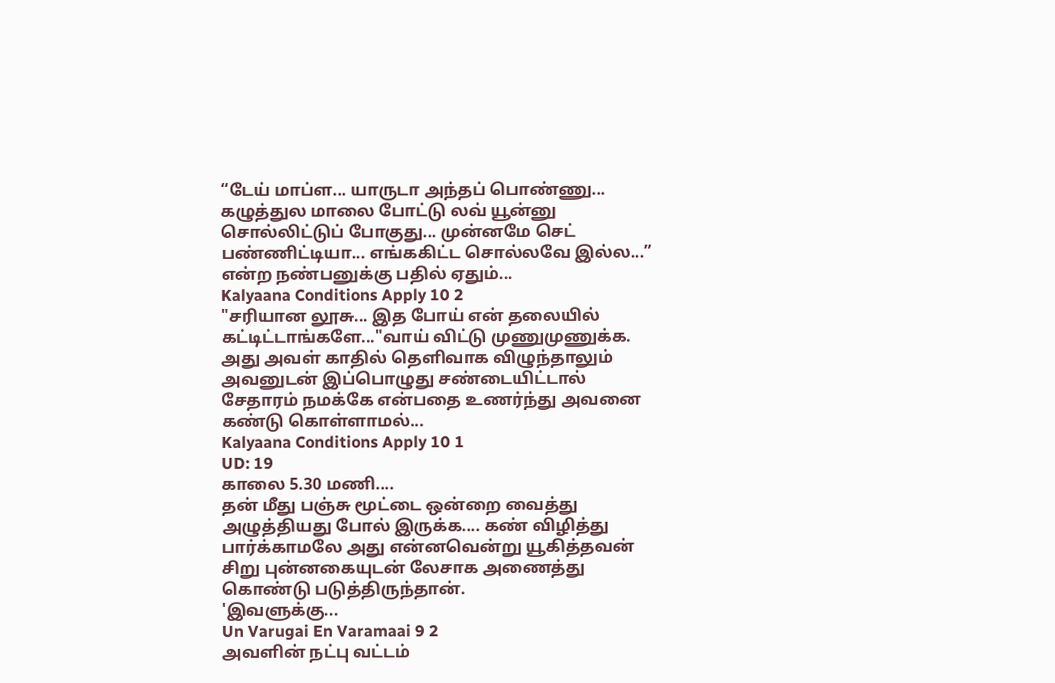“டேய் மாப்ள... யாருடா அந்தப் பொண்ணு... கழுத்துல மாலை போட்டு லவ் யூன்னு சொல்லிட்டுப் போகுது... முன்னமே செட் பண்ணிட்டியா... எங்ககிட்ட சொல்லவே இல்ல...” என்ற நண்பனுக்கு பதில் ஏதும்...
Kalyaana Conditions Apply 10 2
"சரியான லூசு... இத போய் என் தலையில் கட்டிட்டாங்களே..."வாய் விட்டு முணுமுணுக்க. அது அவள் காதில் தெளிவாக விழுந்தாலும் அவனுடன் இப்பொழுது சண்டையிட்டால் சேதாரம் நமக்கே என்பதை உணர்ந்து அவனை கண்டு கொள்ளாமல்...
Kalyaana Conditions Apply 10 1
UD: 19
காலை 5.30 மணி....
தன் மீது பஞ்சு மூட்டை ஒன்றை வைத்து அழுத்தியது போல் இருக்க.... கண் விழித்து பார்க்காமலே அது என்னவென்று யூகித்தவன் சிறு புன்னகையுடன் லேசாக அணைத்து கொண்டு படுத்திருந்தான்.
'இவளுக்கு...
Un Varugai En Varamaai 9 2
அவளின் நட்பு வட்டம்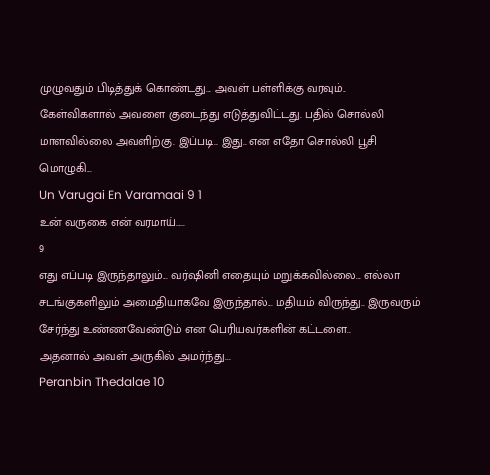முழுவதும் பிடித்துக் கொண்டது... அவள் பள்ளிக்கு வரவும்.. கேள்விகளால் அவளை குடைந்து எடுத்துவிட்டது. பதில் சொல்லி மாளவில்லை அவளிற்கு. இப்படி.. இது.. என எதோ சொல்லி பூசி மொழுகி...
Un Varugai En Varamaai 9 1
உன் வருகை என் வரமாய்.....
9
எது எப்படி இருந்தாலும்... வர்ஷினி எதையும் மறுக்கவில்லை... எல்லா சடங்குகளிலும் அமைதியாகவே இருந்தால்... மதியம் விருந்து.. இருவரும் சேர்ந்து உண்ணவேண்டும் என பெரியவர்களின் கட்டளை..
அதனால் அவள் அருகில் அமர்ந்து...
Peranbin Thedalae 10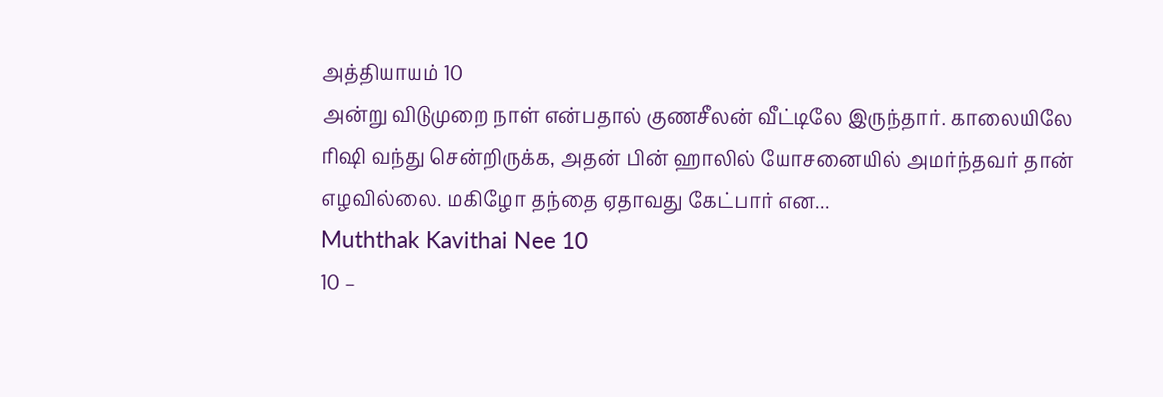அத்தியாயம் 10
அன்று விடுமுறை நாள் என்பதால் குணசீலன் வீட்டிலே இருந்தார். காலையிலே ரிஷி வந்து சென்றிருக்க, அதன் பின் ஹாலில் யோசனையில் அமர்ந்தவர் தான் எழவில்லை. மகிழோ தந்தை ஏதாவது கேட்பார் என...
Muththak Kavithai Nee 10
10 –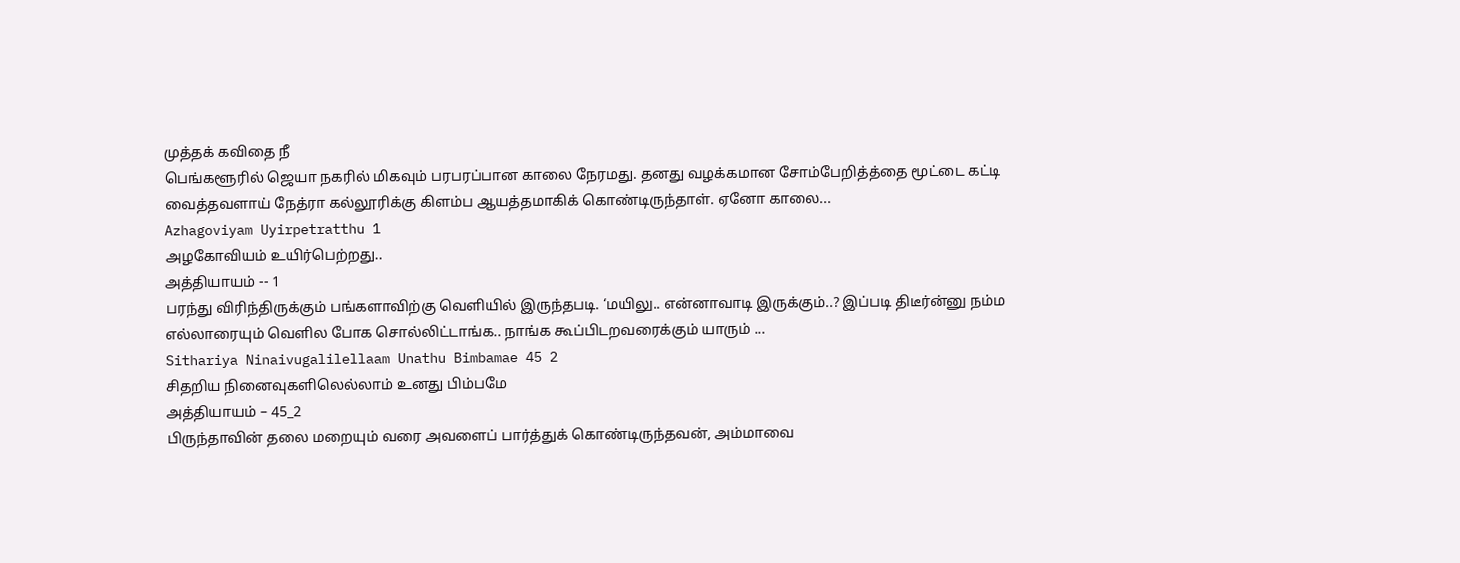முத்தக் கவிதை நீ
பெங்களூரில் ஜெயா நகரில் மிகவும் பரபரப்பான காலை நேரமது. தனது வழக்கமான சோம்பேறித்த்தை மூட்டை கட்டி வைத்தவளாய் நேத்ரா கல்லூரிக்கு கிளம்ப ஆயத்தமாகிக் கொண்டிருந்தாள். ஏனோ காலை...
Azhagoviyam Uyirpetratthu 1
அழகோவியம் உயிர்பெற்றது..
அத்தியாயம் -- 1
பரந்து விரிந்திருக்கும் பங்களாவிற்கு வெளியில் இருந்தபடி. ‘மயிலு.. என்னாவாடி இருக்கும்..? இப்படி திடீர்ன்னு நம்ம எல்லாரையும் வெளில போக சொல்லிட்டாங்க.. நாங்க கூப்பிடறவரைக்கும் யாரும் ...
Sithariya Ninaivugalilellaam Unathu Bimbamae 45 2
சிதறிய நினைவுகளிலெல்லாம் உனது பிம்பமே
அத்தியாயம் – 45_2
பிருந்தாவின் தலை மறையும் வரை அவளைப் பார்த்துக் கொண்டிருந்தவன், அம்மாவை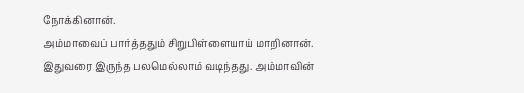நோக்கினான்.
அம்மாவைப் பார்த்ததும் சிறுபிள்ளையாய் மாறினான். இதுவரை இருந்த பலமெல்லாம் வடிந்தது. அம்மாவின்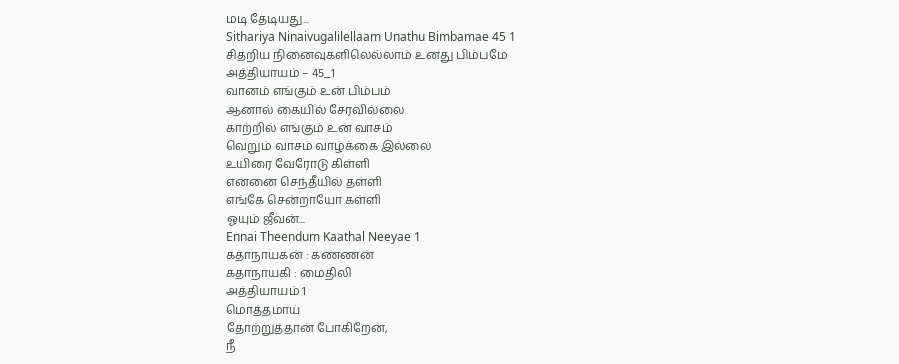மடி தேடியது...
Sithariya Ninaivugalilellaam Unathu Bimbamae 45 1
சிதறிய நினைவுகளிலெல்லாம் உனது பிம்பமே
அத்தியாயம் – 45_1
வானம் எங்கும் உன் பிம்பம்
ஆனால் கையில் சேரவில்லை
காற்றில் எங்கும் உன் வாசம்
வெறும் வாசம் வாழ்க்கை இல்லை
உயிரை வேரோடு கிள்ளி
என்னை செந்தீயில் தள்ளி
எங்கே சென்றாயோ கள்ளி
ஓயும் ஜீவன்...
Ennai Theendum Kaathal Neeyae 1
கதாநாயகன் : கண்ணன்
கதாநாயகி : மைதிலி
அத்தியாயம் 1
மொத்தமாய்
தோற்றுத்தான் போகிறேன்,
நீ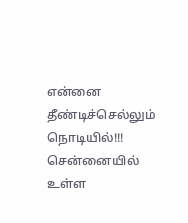என்னை
தீண்டிச்செல்லும் நொடியில்!!!
சென்னையில் உள்ள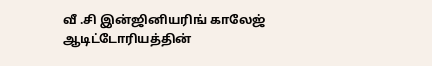வீ .சி இன்ஜினியரிங் காலேஜ் ஆடிட்டோரியத்தின்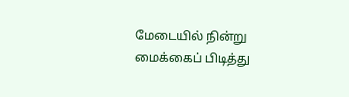மேடையில் நின்று மைக்கைப் பிடித்து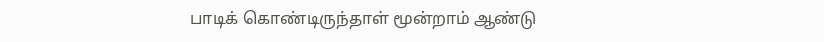பாடிக் கொண்டிருந்தாள் மூன்றாம் ஆண்டு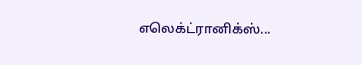எலெக்ட்ரானிக்ஸ்...